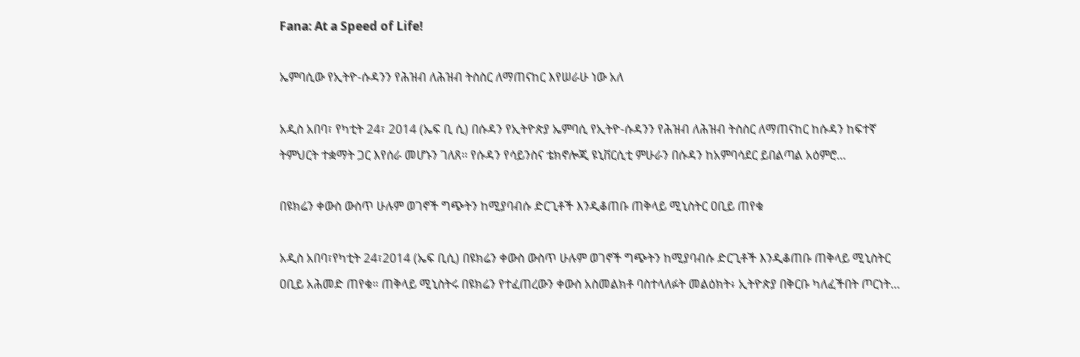Fana: At a Speed of Life!

ኤምባሲው የኢትዮ-ሱዳንን የሕዝብ ለሕዝብ ትስስር ለማጠናከር እየሠራሁ ነው አለ

አዲስ አበባ፣ የካቲት 24፣ 2014 (ኤፍ ቢ ሲ) በሱዳን የኢትዮጵያ ኤምባሲ የኢትዮ-ሱዳንን የሕዝብ ለሕዝብ ትስስር ለማጠናከር ከሱዳን ከፍተኛ ትምህርት ተቋማት ጋር እየሰራ መሆኑን ገለጸ፡፡ የሱዳን የሳይንስና ቴክኖሎጂ ዩኒቨርሲቲ ምሁራን በሱዳን ከአምባሳደር ይበልጣል አዕምሮ…

በዩክሬን ቀውስ ውስጥ ሁሉም ወገኖች ግጭትን ከሚያባብሱ ድርጊቶች እንዲቆጠቡ ጠቅላይ ሚኒስትር ዐቢይ ጠየቁ

አዲስ አበባ፣የካቲት 24፣2014 (ኤፍ ቢሲ) በዩክሬን ቀውስ ውስጥ ሁሉም ወገኖች ግጭትን ከሚያባብሱ ድርጊቶች እንዲቆጠቡ ጠቅላይ ሚኒስትር ዐቢይ አሕመድ ጠየቁ። ጠቅላይ ሚኒስትሩ በዩክሬን የተፈጠረውን ቀውስ አስመልክቶ ባስተላለፉት መልዕክት፥ ኢትዮጵያ በቅርቡ ካለፈችበት ጦርነት…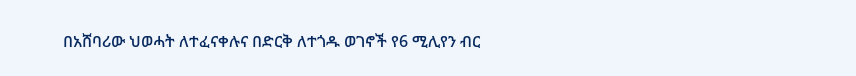በአሸባሪው ህወሓት ለተፈናቀሉና በድርቅ ለተጎዱ ወገኖች የ6 ሚሊየን ብር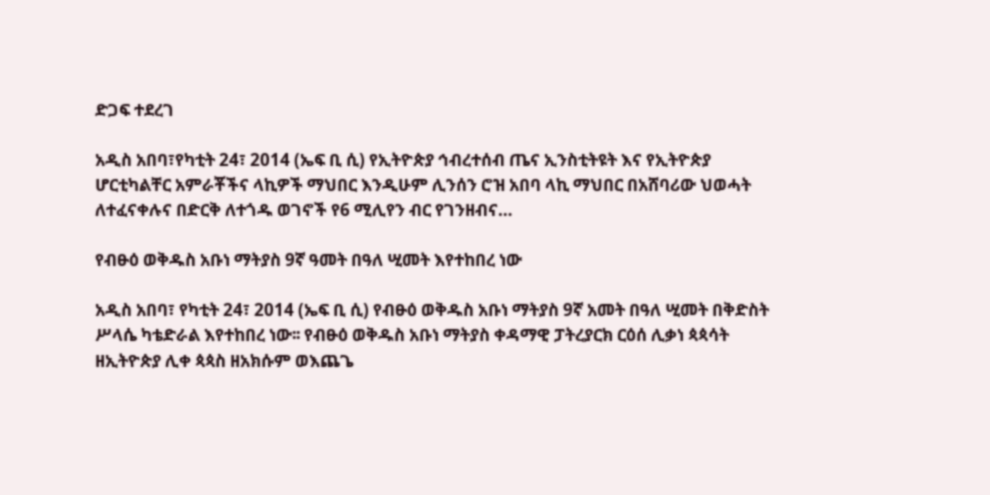ድጋፍ ተደረገ

አዲስ አበባ፣የካቲት 24፣ 2014 (ኤፍ ቢ ሲ) የኢትዮጵያ ኅብረተሰብ ጤና ኢንስቲትዩት እና የኢትዮጵያ ሆርቲካልቸር አምራቾችና ላኪዎች ማህበር እንዲሁም ሊንሰን ሮዝ አበባ ላኪ ማህበር በአሸባሪው ህወሓት ለተፈናቀሉና በድርቅ ለተጎዱ ወገኖች የ6 ሚሊየን ብር የገንዘብና…

የብፁዕ ወቅዱስ አቡነ ማትያስ 9ኛ ዓመት በዓለ ሢመት እየተከበረ ነው

አዲስ አበባ፣ የካቲት 24፣ 2014 (ኤፍ ቢ ሲ) የብፁዕ ወቅዱስ አቡነ ማትያስ 9ኛ አመት በዓለ ሢመት በቅድስት ሥላሴ ካቴድራል እየተከበረ ነው፡፡ የብፁዕ ወቅዱስ አቡነ ማትያስ ቀዳማዊ ፓትረያርክ ርዕሰ ሊቃነ ጳጳሳት ዘኢትዮጵያ ሊቀ ጳጳስ ዘአክሱም ወእጨጌ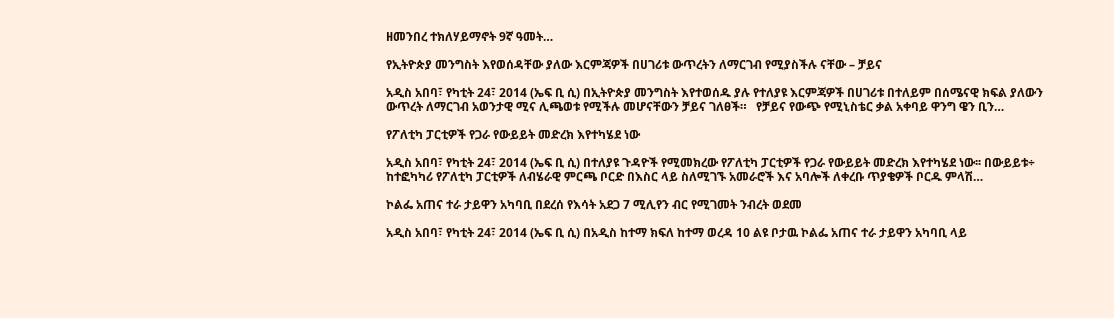ዘመንበረ ተክለሃይማኖት 9ኛ ዓመት…

የኢትዮጵያ መንግስት እየወሰዳቸው ያለው እርምጃዎች በሀገሪቱ ውጥረትን ለማርገብ የሚያስችሉ ናቸው – ቻይና

አዲስ አበባ፣ የካቲት 24፣ 2014 (ኤፍ ቢ ሲ) በኢትዮጵያ መንግስት እየተወሰዱ ያሉ የተለያዩ እርምጃዎች በሀገሪቱ በተለይም በሰሜናዊ ክፍል ያለውን ውጥረት ለማርገብ አወንታዊ ሚና ሊጫወቱ የሚችሉ መሆናቸውን ቻይና ገለፀች።   የቻይና የውጭ የሚኒስቴር ቃል አቀባይ ዋንግ ዌን ቢን…

የፖለቲካ ፓርቲዎች የጋራ የውይይት መድረክ እየተካሄደ ነው

አዲስ አበባ፣ የካቲት 24፣ 2014 (ኤፍ ቢ ሲ) በተለያዩ ጉዳዮች የሚመክረው የፖለቲካ ፓርቲዎች የጋራ የውይይት መድረክ እየተካሄደ ነው፡፡ በውይይቱ÷ ከተፎካካሪ የፖለቲካ ፓርቲዎች ለብሄራዊ ምርጫ ቦርድ በእስር ላይ ስለሚገኙ አመራሮች እና አባሎች ለቀረቡ ጥያቄዎች ቦርዱ ምላሽ…

ኮልፌ አጠና ተራ ታይዋን አካባቢ በደረሰ የእሳት አደጋ 7 ሚሊየን ብር የሚገመት ንብረት ወደመ

አዲስ አበባ፣ የካቲት 24፣ 2014 (ኤፍ ቢ ሲ) በአዲስ ከተማ ክፍለ ከተማ ወረዳ 10 ልዩ ቦታዉ ኮልፌ አጠና ተራ ታይዋን አካባቢ ላይ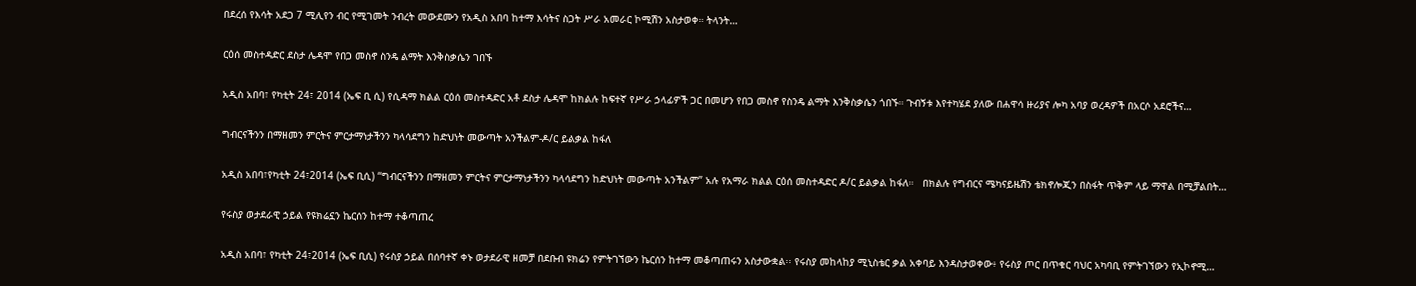በደረሰ የእሳት አደጋ 7 ሚሊየን ብር የሚገመት ንብረት መውደሙን የአዲስ አበባ ከተማ እሳትና ስጋት ሥራ አመራር ኮሚሽን አስታወቀ። ትላንት…

ርዕሰ መስተዳድር ደስታ ሌዳሞ የበጋ መስኖ ስንዴ ልማት እንቅስቃሴን ገበኙ

አዲስ አበባ፣ የካቲት 24፣ 2014 (ኤፍ ቢ ሲ) የሲዳማ ክልል ርዕሰ መስተዳድር አቶ ደስታ ሌዳሞ ከክልሉ ከፍተኛ የሥራ ኃላፊዎች ጋር በመሆን የበጋ መስኖ የስንዴ ልማት እንቅስቃሴን ጎበኙ። ጉብኝቱ እየተካሄደ ያለው በሐዋሳ ዙሪያና ሎካ አባያ ወረዳዎች በአርሶ አደሮችና…

ግብርናችንን በማዘመን ምርትና ምርታማነታችንን ካላሳደግን ከድህነት መውጣት አንችልም-ዶ/ር ይልቃል ከፋለ

አዲስ አበባ፣የካቲት 24፣2014 (ኤፍ ቢሲ) “ግብርናችንን በማዘመን ምርትና ምርታማነታችንን ካላሳደግን ከድህነት መውጣት አንችልም” አሉ የአማራ ክልል ርዕሰ መስተዳድር ዶ/ር ይልቃል ከፋለ።   በክልሉ የግብርና ሜካናይዜሽን ቴክኖሎጂን በስፋት ጥቅም ላይ ማዋል በሚቻልበት…

የሩስያ ወታደራዊ ኃይል የዩክሬኗን ኬርሰን ከተማ ተቆጣጠረ

አዲስ አበባ፣ የካቲት 24፣2014 (ኤፍ ቢሲ) የሩስያ ኃይል በሰባተኛ ቀኑ ወታደራዊ ዘመቻ በደቡብ ዩክሬን የምትገኘውን ኬርሰን ከተማ መቆጣጠሩን አስታውቋል፡፡ የሩስያ መከላከያ ሚኒስቴር ቃል አቀባይ እንዳስታወቀው፥ የሩስያ ጦር በጥቁር ባህር አካባቢ የምትገኘውን የኢኮኖሚ…